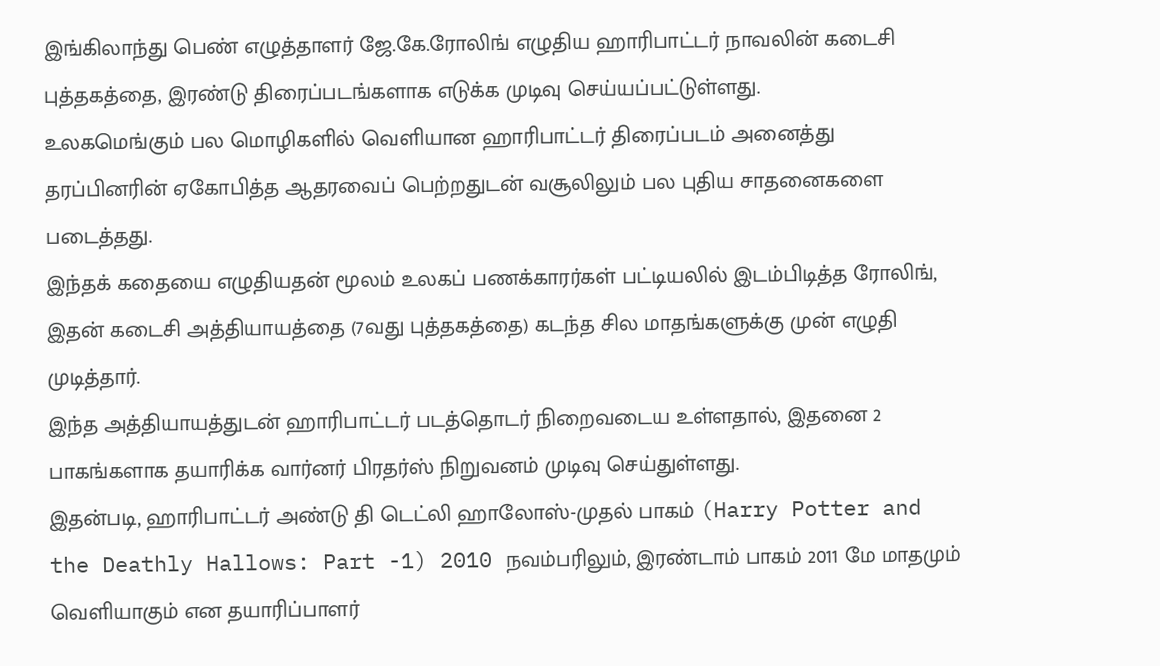இங்கிலாந்து பெண் எழுத்தாளர் ஜே.கே.ரோலிங் எழுதிய ஹாரிபாட்டர் நாவலின் கடைசி புத்தகத்தை, இரண்டு திரைப்படங்களாக எடுக்க முடிவு செய்யப்பட்டுள்ளது.
உலகமெங்கும் பல மொழிகளில் வெளியான ஹாரிபாட்டர் திரைப்படம் அனைத்து தரப்பினரின் ஏகோபித்த ஆதரவைப் பெற்றதுடன் வசூலிலும் பல புதிய சாதனைகளை படைத்தது.
இந்தக் கதையை எழுதியதன் மூலம் உலகப் பணக்காரர்கள் பட்டியலில் இடம்பிடித்த ரோலிங், இதன் கடைசி அத்தியாயத்தை (7வது புத்தகத்தை) கடந்த சில மாதங்களுக்கு முன் எழுதி முடித்தார்.
இந்த அத்தியாயத்துடன் ஹாரிபாட்டர் படத்தொடர் நிறைவடைய உள்ளதால், இதனை 2 பாகங்களாக தயாரிக்க வார்னர் பிரதர்ஸ் நிறுவனம் முடிவு செய்துள்ளது.
இதன்படி, ஹாரிபாட்டர் அண்டு தி டெட்லி ஹாலோஸ்-முதல் பாகம் (Harry Potter and the Deathly Hallows: Part -1) 2010 நவம்பரிலும், இரண்டாம் பாகம் 2011 மே மாதமும் வெளியாகும் என தயாரிப்பாளர்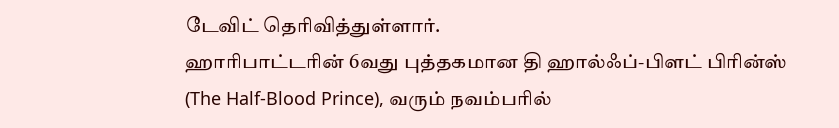டேவிட் தெரிவித்துள்ளார்.
ஹாரிபாட்டரின் 6வது புத்தகமான தி ஹால்ஃப்-பிளட் பிரின்ஸ் (The Half-Blood Prince), வரும் நவம்பரில்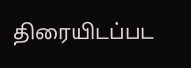திரையிடப்பட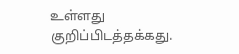உள்ளது குறிப்பிடத்தக்கது.